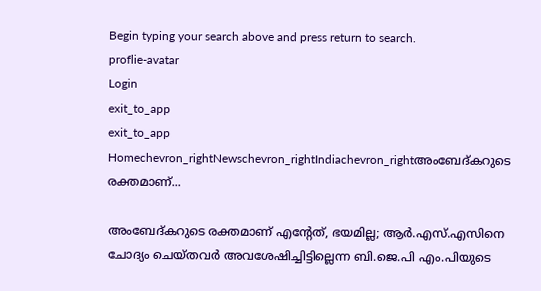Begin typing your search above and press return to search.
proflie-avatar
Login
exit_to_app
exit_to_app
Homechevron_rightNewschevron_rightIndiachevron_rightഅംബേദ്കറുടെ രക്തമാണ്...

അംബേദ്കറുടെ രക്തമാണ് എന്‍റേത്, ഭയമില്ല; ആർ.എസ്.എസിനെ ചോദ്യം ചെയ്തവർ അവശേഷിച്ചിട്ടില്ലെന്ന ബി.ജെ.പി എം.പിയുടെ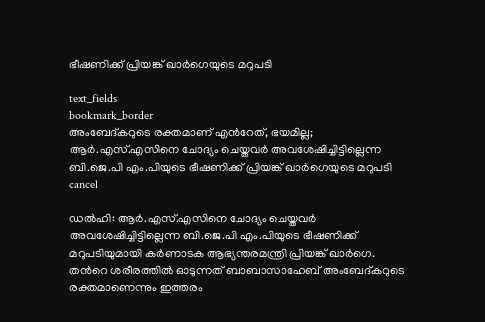ഭീഷണിക്ക് പ്രിയങ്ക് ഖാർഗെയുടെ മറുപടി

text_fields
bookmark_border
അംബേദ്കറുടെ രക്തമാണ് എന്‍റേത്, ഭയമില്ല; ആർ.എസ്.എസിനെ ചോദ്യം ചെയ്തവർ അവശേഷിച്ചിട്ടില്ലെന്ന ബി.ജെ.പി എം.പിയുടെ ഭീഷണിക്ക് പ്രിയങ്ക് ഖാർഗെയുടെ മറുപടി
cancel

ഡൽഹി: ആർ.എസ്.എസിനെ ചോദ്യം ചെയ്തവർ അവശേഷിച്ചിട്ടില്ലെന്ന ബി.ജെ.പി എം.പിയുടെ ഭീഷണിക്ക് മറുപടിയുമായി കർണാടക ആഭ്യന്തരമന്ത്രി പ്രിയങ്ക് ഖാർഗെ. തന്‍റെ ശരീരത്തിൽ ഓടുന്നത് ബാബാസാഹേബ് അംബേദ്കറുടെ രക്തമാണെന്നും ഇത്തരം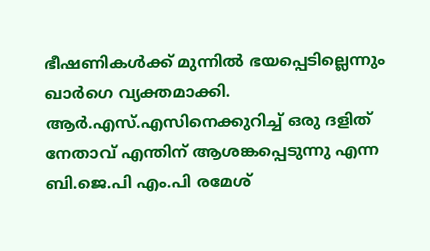ഭീഷണികൾക്ക് മുന്നിൽ ഭയപ്പെടില്ലെന്നും ഖാർഗെ വ്യക്തമാക്കി. ആർ.എസ്.എസിനെക്കുറിച്ച് ഒരു ദളിത് നേതാവ് എന്തിന് ആശങ്കപ്പെടുന്നു എന്ന ബി.ജെ.പി എം.പി രമേശ്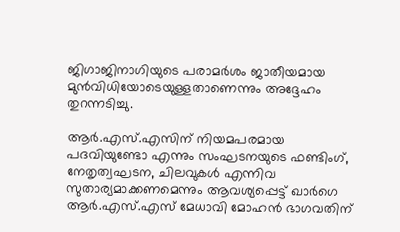ജിഗാജിനാഗിയുടെ പരാമർശം ജാതീയമായ മുൻവിധിയോടെയുള്ളതാണെന്നും അദ്ദേഹം തുറന്നടിച്ചു.

ആർ.എസ്.എസിന് നിയമപരമായ പദവിയുണ്ടോ എന്നും സംഘടനയുടെ ഫണ്ടിംഗ്, നേതൃത്വഘടന, ചിലവുകൾ എന്നിവ സുതാര്യമാക്കണമെന്നും ആവശ്യപ്പെട്ട് ഖാർഗെ ആർ.എസ്.എസ് മേധാവി മോഹൻ ഭാഗവതിന്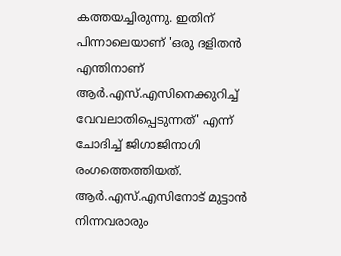കത്തയച്ചിരുന്നു. ഇതിന് പിന്നാലെയാണ് 'ഒരു ദളിതൻ എന്തിനാണ് ആർ.എസ്.എസിനെക്കുറിച്ച് വേവലാതിപ്പെടുന്നത്' എന്ന് ചോദിച്ച് ജിഗാജിനാഗി രംഗത്തെത്തിയത്. ആർ.എസ്.എസിനോട് മുട്ടാൻ നിന്നവരാരും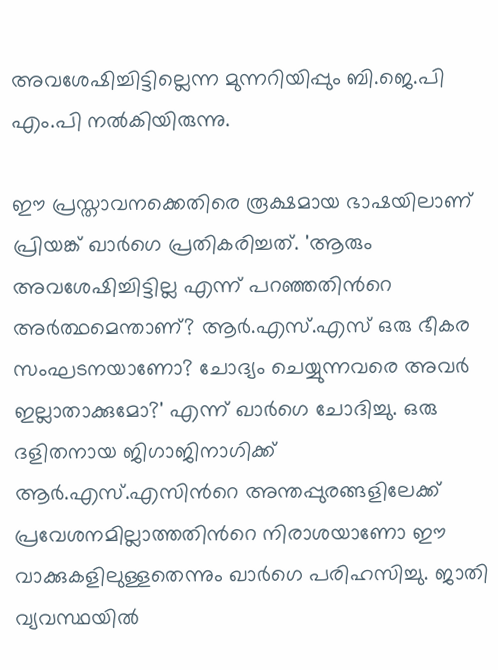അവശേഷിച്ചിട്ടില്ലെന്ന മുന്നറിയിപ്പും ബി.ജെ.പി എം.പി നൽകിയിരുന്നു.

ഈ പ്രസ്താവനക്കെതിരെ രൂക്ഷമായ ഭാഷയിലാണ് പ്രിയങ്ക് ഖാർഗെ പ്രതികരിച്ചത്. 'ആരും അവശേഷിച്ചിട്ടില്ല എന്ന് പറഞ്ഞതിന്‍റെ അർത്ഥമെന്താണ്? ആർ.എസ്.എസ് ഒരു ഭീകര സംഘടനയാണോ? ചോദ്യം ചെയ്യുന്നവരെ അവർ ഇല്ലാതാക്കുമോ?' എന്ന് ഖാർഗെ ചോദിച്ചു. ഒരു ദളിതനായ ജിഗാജിനാഗിക്ക് ആർ.എസ്.എസിന്‍റെ അന്തപ്പുരങ്ങളിലേക്ക് പ്രവേശനമില്ലാത്തതിന്‍റെ നിരാശയാണോ ഈ വാക്കുകളിലുള്ളതെന്നും ഖാർഗെ പരിഹസിച്ചു. ജാതി വ്യവസ്ഥയിൽ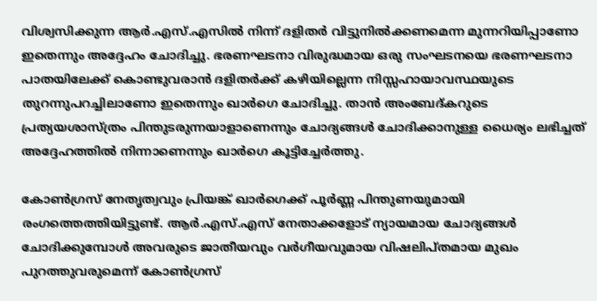വിശ്വസിക്കുന്ന ആർ.എസ്.എസിൽ നിന്ന് ദളിതർ വിട്ടുനിൽക്കണമെന്ന മുന്നറിയിപ്പാണോ ഇതെന്നും അദ്ദേഹം ചോദിച്ചു. ഭരണഘടനാ വിരുദ്ധമായ ഒരു സംഘടനയെ ഭരണഘടനാ പാതയിലേക്ക് കൊണ്ടുവരാൻ ദളിതർക്ക് കഴിയില്ലെന്ന നിസ്സഹായാവസ്ഥയുടെ തുറന്നുപറച്ചിലാണോ ഇതെന്നും ഖാർഗെ ചോദിച്ചു. താൻ അംബേദ്കറുടെ പ്രത്യയശാസ്ത്രം പിന്തുടരുന്നയാളാണെന്നും ചോദ്യങ്ങൾ ചോദിക്കാനുള്ള ധൈര്യം ലഭിച്ചത് അദ്ദേഹത്തിൽ നിന്നാണെന്നും ഖാർഗെ കൂട്ടിച്ചേർത്തു.

കോൺഗ്രസ് നേതൃത്വവും പ്രിയങ്ക് ഖാർഗെക്ക് പൂർണ്ണ പിന്തുണയുമായി രംഗത്തെത്തിയിട്ടുണ്ട്. ആർ.എസ്.എസ് നേതാക്കളോട് ന്യായമായ ചോദ്യങ്ങൾ ചോദിക്കുമ്പോൾ അവരുടെ ജാതീയവും വർഗീയവുമായ വിഷലിപ്തമായ മുഖം പുറത്തുവരുമെന്ന് കോൺഗ്രസ്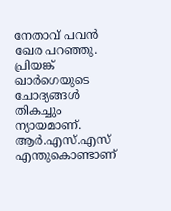നേതാവ് പവൻ ഖേര പറഞ്ഞു. പ്രിയങ്ക് ഖാർഗെയുടെ ചോദ്യങ്ങൾ തികച്ചും ന്യായമാണ്. ആർ.എസ്.എസ് എന്തുകൊണ്ടാണ്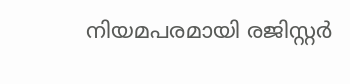നിയമപരമായി രജിസ്റ്റർ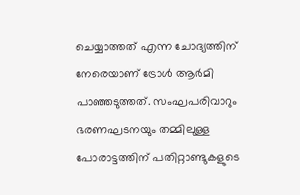ചെയ്യാത്തത് എന്ന ചോദ്യത്തിന് നേരെയാണ് ട്രോൾ ആർമി പാഞ്ഞടുത്തത്. സംഘപരിവാറും ഭരണഘടനയും തമ്മിലുള്ള പോരാട്ടത്തിന് പതിറ്റാണ്ടുകളുടെ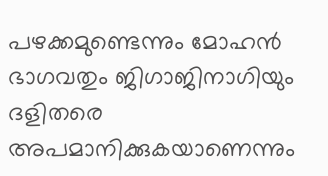പഴക്കമുണ്ടെന്നും മോഹൻ ഭാഗവതും ജിഗാജിനാഗിയും ദളിതരെ അപമാനിക്കുകയാണെന്നും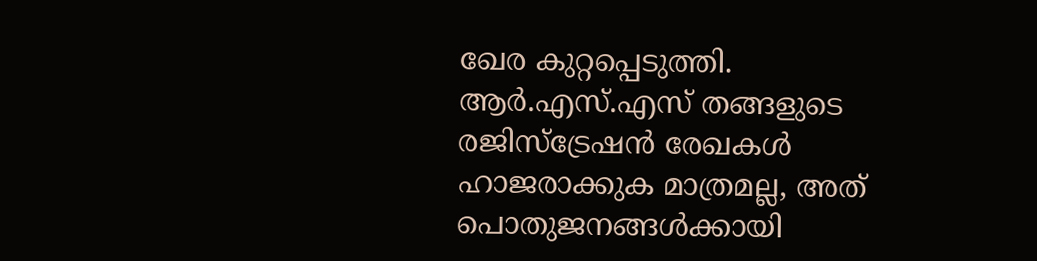ഖേര കുറ്റപ്പെടുത്തി. ആർ.എസ്.എസ് തങ്ങളുടെ രജിസ്ട്രേഷൻ രേഖകൾ ഹാജരാക്കുക മാത്രമല്ല, അത് പൊതുജനങ്ങൾക്കായി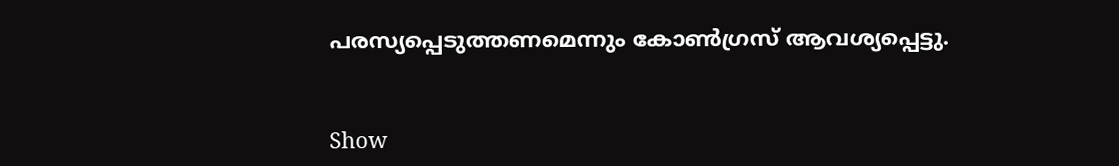പരസ്യപ്പെടുത്തണമെന്നും കോൺഗ്രസ് ആവശ്യപ്പെട്ടു.


Show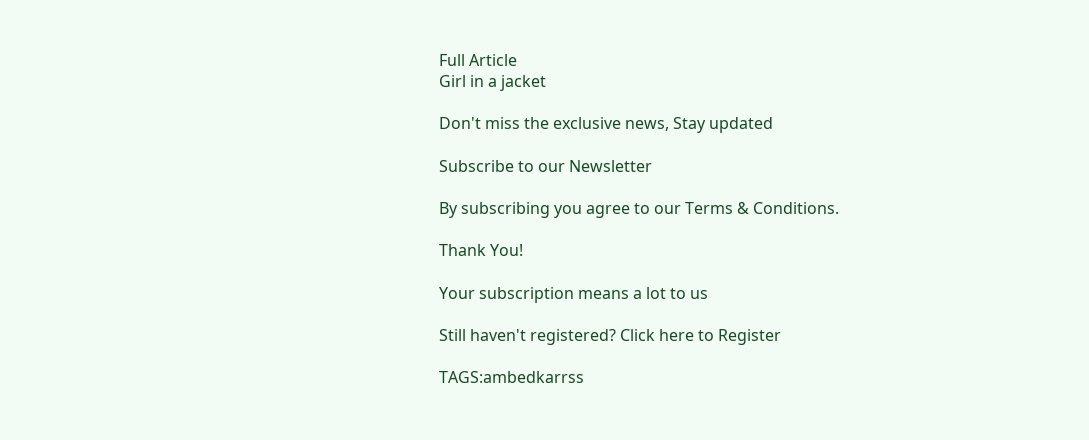Full Article
Girl in a jacket

Don't miss the exclusive news, Stay updated

Subscribe to our Newsletter

By subscribing you agree to our Terms & Conditions.

Thank You!

Your subscription means a lot to us

Still haven't registered? Click here to Register

TAGS:ambedkarrss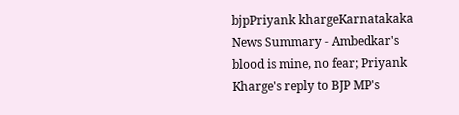bjpPriyank khargeKarnatakaka
News Summary - Ambedkar's blood is mine, no fear; Priyank Kharge's reply to BJP MP's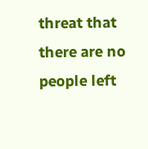threat that there are no people left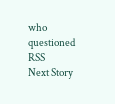who questioned RSS
Next Story